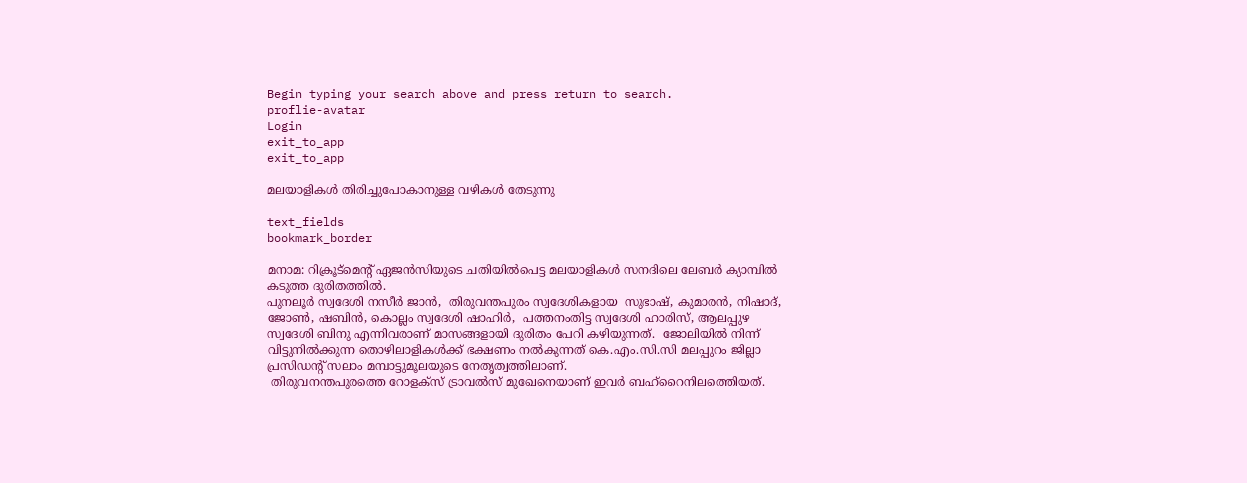Begin typing your search above and press return to search.
proflie-avatar
Login
exit_to_app
exit_to_app

മലയാളികള്‍ തിരിച്ചുപോകാനുള്ള വഴികള്‍ തേടുന്നു

text_fields
bookmark_border

മനാമ: റിക്രൂട്മെന്‍റ് ഏജന്‍സിയുടെ ചതിയില്‍പെട്ട മലയാളികള്‍ സനദിലെ ലേബര്‍ ക്യാമ്പില്‍ കടുത്ത ദുരിതത്തില്‍.
പുനലൂര്‍ സ്വദേശി നസീര്‍ ജാന്‍,  തിരുവന്തപുരം സ്വദേശികളായ  സുഭാഷ്, കുമാരന്‍, നിഷാദ്, ജോണ്‍, ഷബിന്‍, കൊല്ലം സ്വദേശി ഷാഹിര്‍,  പത്തനംതിട്ട സ്വദേശി ഹാരിസ്, ആലപ്പുഴ സ്വദേശി ബിനു എന്നിവരാണ് മാസങ്ങളായി ദുരിതം പേറി കഴിയുന്നത്.  ജോലിയില്‍ നിന്ന് വിട്ടുനില്‍ക്കുന്ന തൊഴിലാളികള്‍ക്ക് ഭക്ഷണം നല്‍കുന്നത് കെ.എം.സി.സി മലപ്പുറം ജില്ലാ പ്രസിഡന്‍റ് സലാം മമ്പാട്ടുമൂലയുടെ നേതൃത്വത്തിലാണ്.
 തിരുവനന്തപുരത്തെ റോളക്സ് ട്രാവല്‍സ് മുഖേനെയാണ് ഇവര്‍ ബഹ്റൈനിലത്തെിയത്.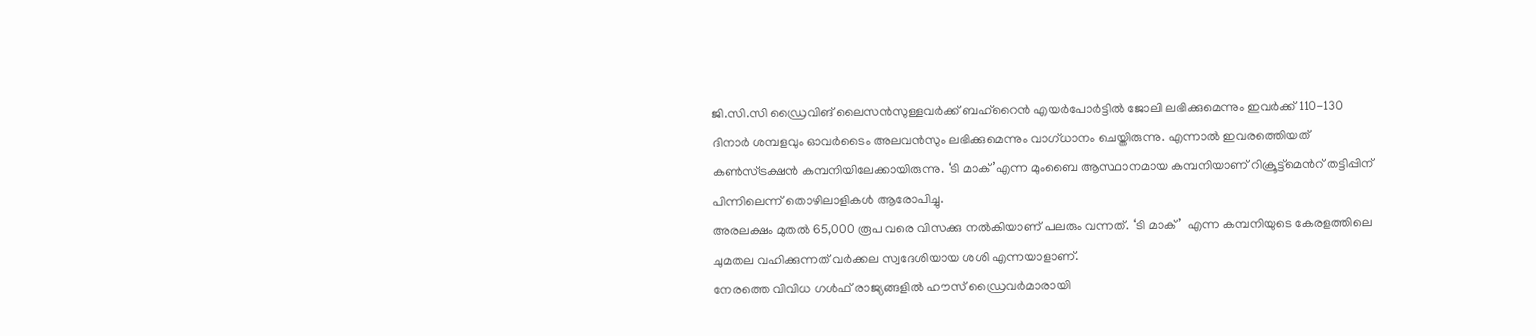ജി.സി.സി ഡ്രൈവിങ് ലൈസന്‍സുള്ളവര്‍ക്ക് ബഹ്റൈന്‍ എയര്‍പോര്‍ട്ടില്‍ ജോലി ലഭിക്കുമെന്നും ഇവര്‍ക്ക് 110-130 ദിനാര്‍ ശമ്പളവും ഓവര്‍ടൈം അലവന്‍സും ലഭിക്കുമെന്നും വാഗ്ധാനം ചെയ്തിരുന്നു. എന്നാല്‍ ഇവരത്തെിയത് കണ്‍സ്ട്രക്ഷന്‍ കമ്പനിയിലേക്കായിരുന്നു. ‘ടി മാക്’എന്ന മുംബൈ ആസ്ഥാനമായ കമ്പനിയാണ് റിക്രൂട്ട്മെന്‍റ് തട്ടിപ്പിന് പിന്നിലെന്ന് തൊഴിലാളികള്‍ ആരോപിച്ചു.
അരലക്ഷം മുതല്‍ 65,000 രൂപ വരെ വിസക്കു നല്‍കിയാണ് പലരും വന്നത്. ‘ടി മാക്’  എന്ന കമ്പനിയുടെ കേരളത്തിലെ ചുമതല വഹിക്കുന്നത് വര്‍ക്കല സ്വദേശിയായ ശശി എന്നയാളാണ്.
നേരത്തെ വിവിധ ഗള്‍ഫ് രാജ്യങ്ങളില്‍ ഹൗസ് ഡ്രൈവര്‍മാരായി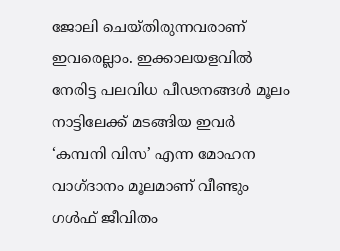ജോലി ചെയ്തിരുന്നവരാണ് ഇവരെല്ലാം. ഇക്കാലയളവില്‍ നേരിട്ട പലവിധ പീഢനങ്ങള്‍ മൂലം നാട്ടിലേക്ക് മടങ്ങിയ ഇവര്‍ ‘കമ്പനി വിസ’ എന്ന മോഹന വാഗ്ദാനം മൂലമാണ് വീണ്ടും ഗള്‍ഫ് ജീവിതം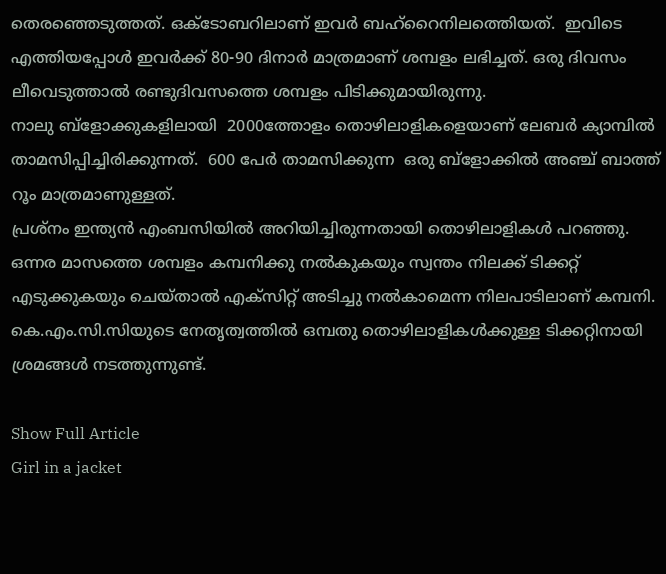തെരഞ്ഞെടുത്തത്. ഒക്ടോബറിലാണ് ഇവര്‍ ബഹ്റൈനിലത്തെിയത്.  ഇവിടെ എത്തിയപ്പോള്‍ ഇവര്‍ക്ക് 80-90 ദിനാര്‍ മാത്രമാണ് ശമ്പളം ലഭിച്ചത്. ഒരു ദിവസം ലീവെടുത്താല്‍ രണ്ടുദിവസത്തെ ശമ്പളം പിടിക്കുമായിരുന്നു.
നാലു ബ്ളോക്കുകളിലായി  2000ത്തോളം തൊഴിലാളികളെയാണ് ലേബര്‍ ക്യാമ്പില്‍ താമസിപ്പിച്ചിരിക്കുന്നത്.  600 പേര്‍ താമസിക്കുന്ന  ഒരു ബ്ളോക്കില്‍ അഞ്ച് ബാത്ത് റൂം മാത്രമാണുള്ളത്.
പ്രശ്നം ഇന്ത്യന്‍ എംബസിയില്‍ അറിയിച്ചിരുന്നതായി തൊഴിലാളികള്‍ പറഞ്ഞു.
ഒന്നര മാസത്തെ ശമ്പളം കമ്പനിക്കു നല്‍കുകയും സ്വന്തം നിലക്ക് ടിക്കറ്റ് എടുക്കുകയും ചെയ്താല്‍ എക്സിറ്റ് അടിച്ചു നല്‍കാമെന്ന നിലപാടിലാണ് കമ്പനി. കെ.എം.സി.സിയുടെ നേതൃത്വത്തില്‍ ഒമ്പതു തൊഴിലാളികള്‍ക്കുള്ള ടിക്കറ്റിനായി ശ്രമങ്ങള്‍ നടത്തുന്നുണ്ട്.

Show Full Article
Girl in a jacket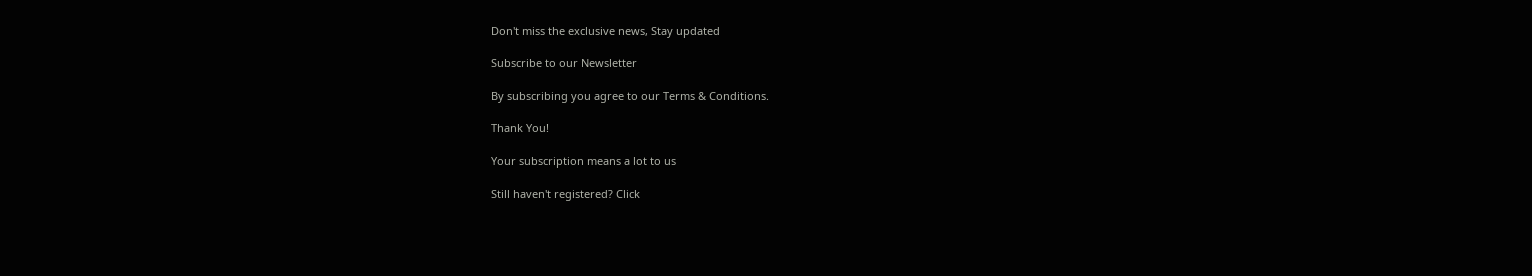Don't miss the exclusive news, Stay updated

Subscribe to our Newsletter

By subscribing you agree to our Terms & Conditions.

Thank You!

Your subscription means a lot to us

Still haven't registered? Click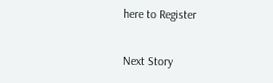here to Register

Next Story